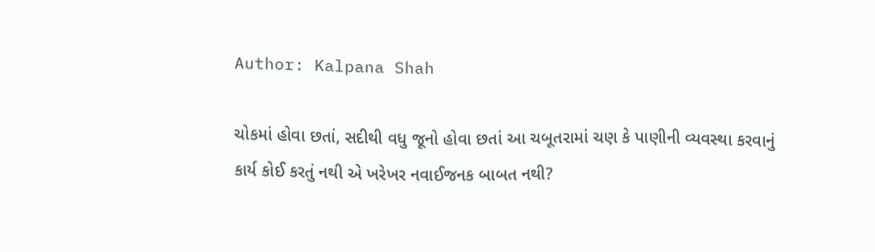Author: Kalpana Shah

ચોકમાં હોવા છતાં, સદીથી વધુ જૂનો હોવા છતાં આ ચબૂતરામાં ચણ કે પાણીની વ્યવસ્થા કરવાનું કાર્ય કોઈ કરતું નથી એ ખરેખર નવાઈજનક બાબત નથી?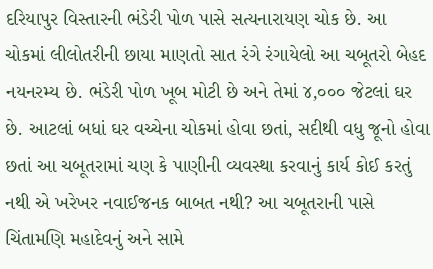દરિયાપુર વિસ્તારની ભંડેરી પોળ પાસે સત્યનારાયણ ચોક છે. આ ચોકમાં લીલોતરીની છાયા માણતો સાત રંગે રંગાયેલો આ ચબૂતરો બેહદ નયનરમ્ય છે. ભંડેરી પોળ ખૂબ મોટી છે અને તેમાં ૪,૦૦૦ જેટલાં ઘર છે. આટલાં બધાં ઘર વચ્ચેના ચોકમાં હોવા છતાં, સદીથી વધુ જૂનો હોવા છતાં આ ચબૂતરામાં ચણ કે પાણીની વ્યવસ્થા કરવાનું કાર્ય કોઈ કરતું નથી એ ખરેખર નવાઈજનક બાબત નથી? આ ચબૂતરાની પાસે ચિંતામણિ મહાદેવનું અને સામે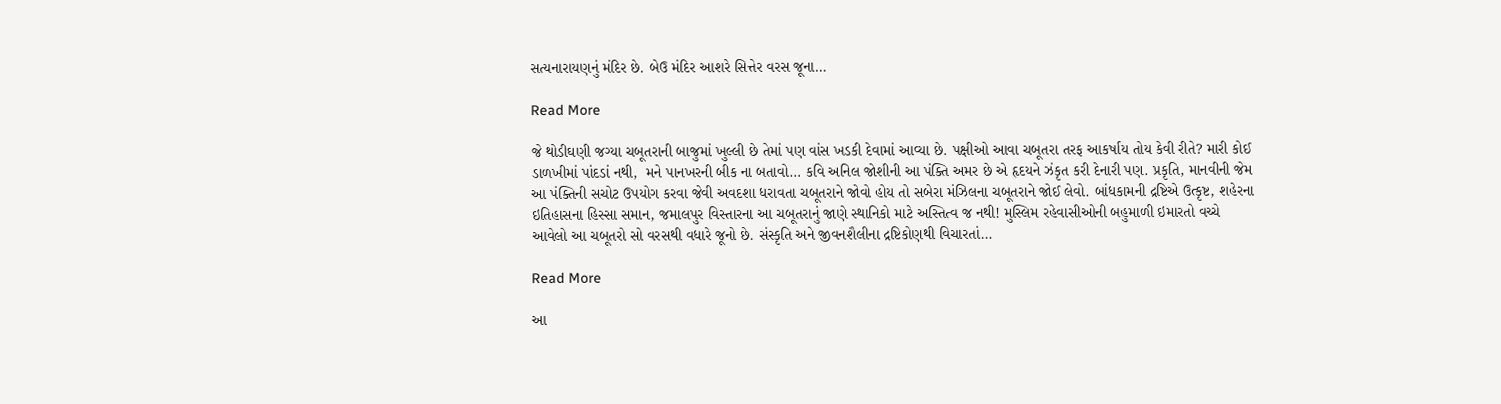સત્યનારાયણનું મંદિર છે. બેઉ મંદિર આશરે સિત્તેર વરસ જૂના…

Read More

જે થોડીઘણી જગ્યા ચબૂતરાની બાજુમાં ખુલ્લી છે તેમાં પણ વાંસ ખડકી દેવામાં આવ્યા છે. પક્ષીઓ આવા ચબૂતરા તરફ આકર્ષાય તોય કેવી રીતે? મારી કોઈ ડાળખીમાં પાંદડાં નથી,  મને પાનખરની બીક ના બતાવો… કવિ અનિલ જોશીની આ પંક્તિ અમર છે એ હૃદયને ઝંકૃત કરી દેનારી પણ. પ્રકૃતિ, માનવીની જેમ આ પંક્તિની સચોટ ઉપયોગ કરવા જેવી અવદશા ધરાવતા ચબૂતરાને જોવો હોય તો સબેરા મંઝિલના ચબૂતરાને જોઈ લેવો. બાંધકામની દ્રષ્ટિએ ઉત્કૃષ્ટ, શહેરના ઇતિહાસના હિસ્સા સમાન, જમાલપુર વિસ્તારના આ ચબૂતરાનું જાણે સ્થાનિકો માટે અસ્તિત્વ જ નથી! મુસ્લિમ રહેવાસીઓની બહુમાળી ઇમારતો વચ્ચે આવેલો આ ચબૂતરો સો વરસથી વધારે જૂનો છે. સંસ્કૃતિ અને જીવનશૈલીના દ્રષ્ટિકોણથી વિચારતાં…

Read More

આ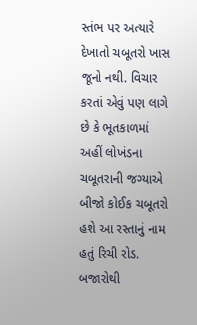સ્તંભ પર અત્યારે દેખાતો ચબૂતરો ખાસ જૂનો નથી. વિચાર કરતાં એવું પણ લાગે છે કે ભૂતકાળમાં અહીં લોખંડના ચબૂતરાની જગ્યાએ બીજો કોઈક ચબૂતરો હશે આ રસ્તાનું નામ હતું રિચી રોડ. બજારોથી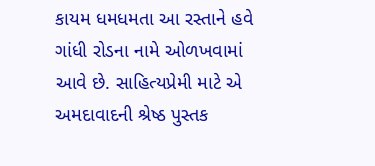કાયમ ધમધમતા આ રસ્તાને હવે ગાંધી રોડના નામે ઓળખવામાં આવે છે. સાહિત્યપ્રેમી માટે એ અમદાવાદની શ્રેષ્ઠ પુસ્તક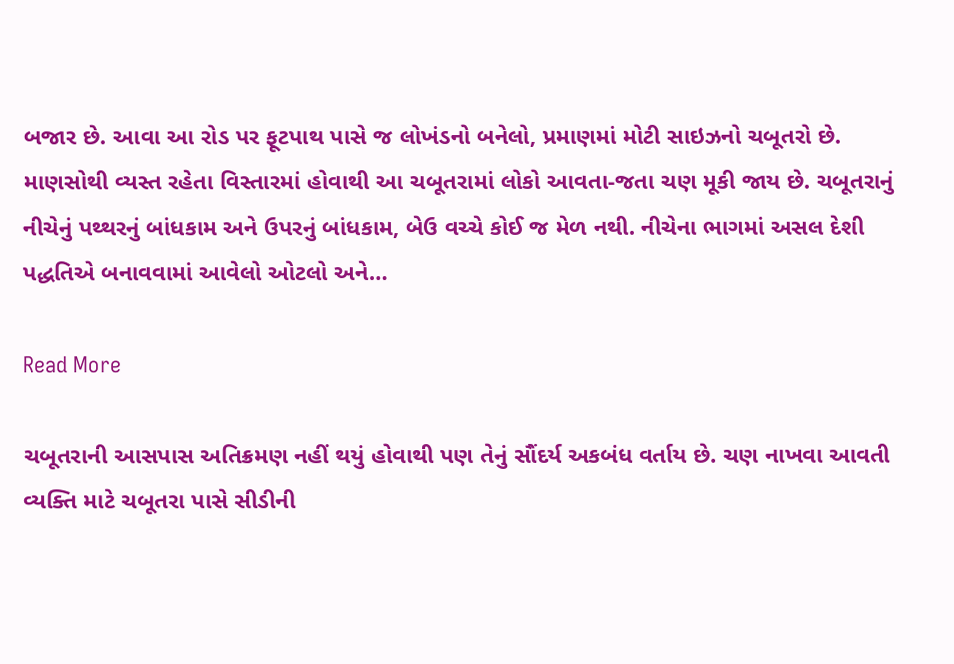બજાર છે. આવા આ રોડ પર ફૂટપાથ પાસે જ લોખંડનો બનેલો, પ્રમાણમાં મોટી સાઇઝનો ચબૂતરો છે. માણસોથી વ્યસ્ત રહેતા વિસ્તારમાં હોવાથી આ ચબૂતરામાં લોકો આવતા-જતા ચણ મૂકી જાય છે. ચબૂતરાનું નીચેનું પથ્થરનું બાંધકામ અને ઉપરનું બાંધકામ, બેઉ વચ્ચે કોઈ જ મેળ નથી. નીચેના ભાગમાં અસલ દેશી પદ્ધતિએ બનાવવામાં આવેલો ઓટલો અને…

Read More

ચબૂતરાની આસપાસ અતિક્રમણ નહીં થયું હોવાથી પણ તેનું સૌંદર્ય અકબંધ વર્તાય છે. ચણ નાખવા આવતી વ્યક્તિ માટે ચબૂતરા પાસે સીડીની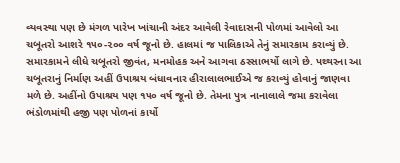વ્યવસ્થા પણ છે મંગળ પારેખ ખાંચાની અંદર આવેલી રેવાદાસની પોળમાં આવેલો આ ચબૂતરો આશરે ૧૫૦-૨૦૦ વર્ષ જૂનો છે. હાલમાં જ પાલિકાએ તેનું સમારકામ કરાવ્યું છે. સમારકામને લીધે ચબૂતરો જીવંત, મનમોહક અને આગવા ઠસ્સાભર્યો લાગે છે. પથ્થરના આ ચબૂતરાનું નિર્માણ અહીં ઉપાશ્રય બંધાવનાર હીરાલાલભાઈએ જ કરાવ્યું હોવાનું જાણવા મળે છે. અહીંનો ઉપાશ્રય પણ ૧૫૦ વર્ષ જૂનો છે. તેમના પુત્ર નાનાલાલે જમા કરાવેલા ભંડોળમાંથી હજી પણ પોળનાં કાર્યો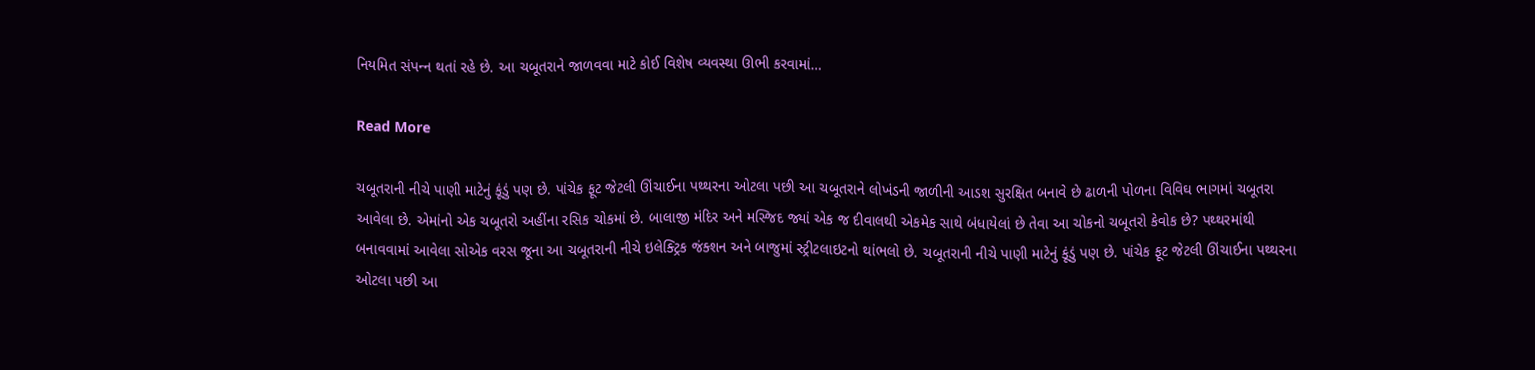નિયમિત સંપન્‍ન થતાં રહે છે. આ ચબૂતરાને જાળવવા માટે કોઈ વિશેષ વ્યવસ્થા ઊભી કરવામાં…

Read More

ચબૂતરાની નીચે પાણી માટેનું કૂંડું પણ છે. પાંચેક ફૂટ જેટલી ઊંચાઈના પથ્થરના ઓટલા પછી આ ચબૂતરાને લોખંડની જાળીની આડશ સુરક્ષિત બનાવે છે ઢાળની પોળના વિવિઘ ભાગમાં ચબૂતરા આવેલા છે. એમાંનો એક ચબૂતરો અહીંના રસિક ચોકમાં છે. બાલાજી મંદિર અને મસ્જિદ જ્યાં એક જ દીવાલથી એકમેક સાથે બંધાયેલાં છે તેવા આ ચોકનો ચબૂતરો કેવોક છે? પથ્થરમાંથી બનાવવામાં આવેલા સોએક વરસ જૂના આ ચબૂતરાની નીચે ઇલેક્ટ્રિક જંક્શન અને બાજુમાં સ્ટ્રીટલાઇટનો થાંભલો છે. ચબૂતરાની નીચે પાણી માટેનું કૂંડું પણ છે. પાંચેક ફૂટ જેટલી ઊંચાઈના પથ્થરના ઓટલા પછી આ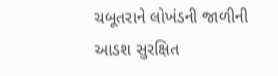ચબૂતરાને લોખંડની જાળીની આડશ સુરક્ષિત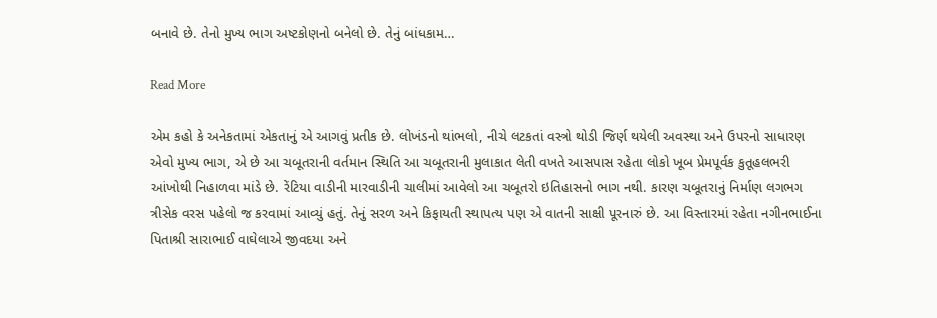બનાવે છે. તેનો મુખ્ય ભાગ અષ્ટકોણનો બનેલો છે. તેનું બાંધકામ…

Read More

એમ કહો કે અનેકતામાં એકતાનું એ આગવું પ્રતીક છે. લોખંડનો થાંભલો, નીચે લટકતાં વસ્ત્રો થોડી જિર્ણ થયેલી અવસ્થા અને ઉપરનો સાધારણ એવો મુખ્ય ભાગ, એ છે આ ચબૂતરાની વર્તમાન સ્થિતિ આ ચબૂતરાની મુલાકાત લેતી વખતે આસપાસ રહેતા લોકો ખૂબ પ્રેમપૂર્વક કુતૂહલભરી આંખોથી નિહાળવા માંડે છે. રેંટિયા વાડીની મારવાડીની ચાલીમાં આવેલો આ ચબૂતરો ઇતિહાસનો ભાગ નથી. કારણ ચબૂતરાનું નિર્માણ લગભગ ત્રીસેક વરસ પહેલો જ કરવામાં આવ્યું હતું. તેનું સરળ અને કિફાયતી સ્થાપત્ય પણ એ વાતની સાક્ષી પૂરનારું છે. આ વિસ્તારમાં રહેતા નગીનભાઈના પિતાશ્રી સારાભાઈ વાઘેલાએ જીવદયા અને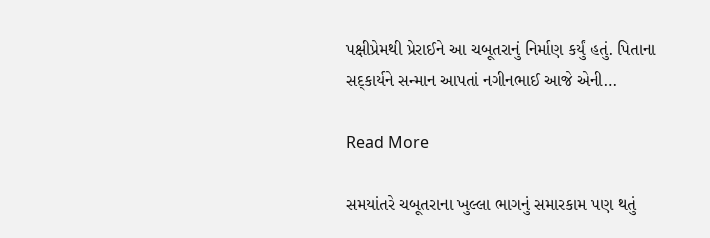પક્ષીપ્રેમથી પ્રેરાઈને આ ચબૂતરાનું નિર્માણ કર્યું હતું. પિતાના સદ્કાર્યને સન્માન આપતાં નગીનભાઈ આજે એની…

Read More

સમયાંતરે ચબૂતરાના ખુલ્લા ભાગનું સમારકામ પણ થતું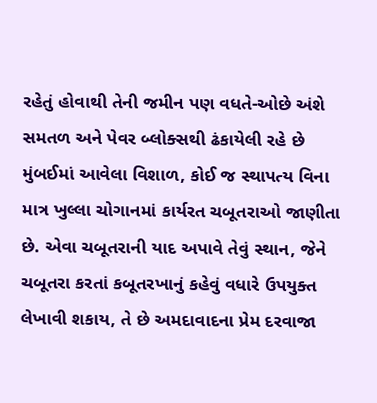રહેતું હોવાથી તેની જમીન પણ વધતે-ઓછે અંશે સમતળ અને પેવર બ્લોક્સથી ઢંકાયેલી રહે છે મુંબઈમાં આવેલા વિશાળ, કોઈ જ સ્થાપત્ય વિના માત્ર ખુલ્લા ચોગાનમાં કાર્યરત ચબૂતરાઓ જાણીતા છે. એવા ચબૂતરાની યાદ અપાવે તેવું સ્થાન, જેને ચબૂતરા કરતાં કબૂતરખાનું કહેવું વધારે ઉપયુક્ત લેખાવી શકાય, તે છે અમદાવાદના પ્રેમ દરવાજા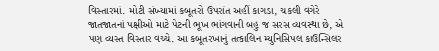વિસ્તારમાં. મોટી સંખ્યામાં કબૂતરો ઉપરાંત અહીં કાગડા, ચકલી વગેરે જાતજાતનાં પક્ષીઓ માટે પેટની ભૂખ ભાંગવાની બહુ જ સરસ વ્યવસ્થા છે, એ પણ વ્યસ્ત વિસ્તાર વચ્ચે. આ કબૂતરખાનું તત્કાલિન મ્યુનિસિપલ કાઉન્સિલર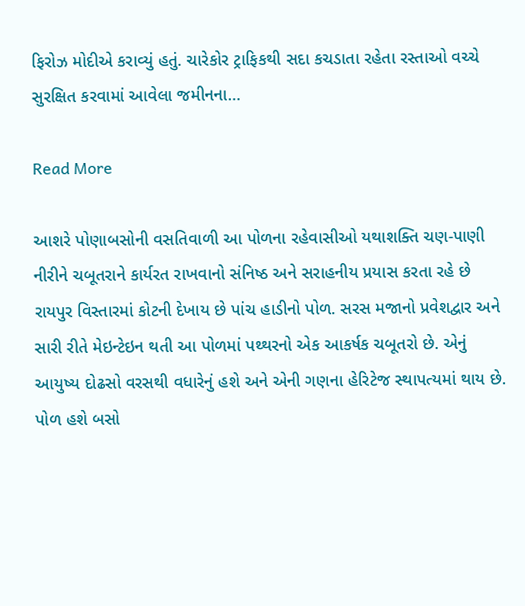ફિરોઝ મોદીએ કરાવ્યું હતું. ચારેકોર ટ્રાફિકથી સદા કચડાતા રહેતા રસ્તાઓ વચ્ચે સુરક્ષિત કરવામાં આવેલા જમીનના…

Read More

આશરે પોણાબસોની વસતિવાળી આ પોળના રહેવાસીઓ યથાશક્તિ ચણ-પાણી નીરીને ચબૂતરાને કાર્યરત રાખવાનો સંનિષ્ઠ અને સરાહનીય પ્રયાસ કરતા રહે છે રાયપુર વિસ્તારમાં કોટની દેખાય છે પાંચ હાડીનો પોળ. સરસ મજાનો પ્રવેશદ્વાર અને સારી રીતે મેઇન્ટેઇન થતી આ પોળમાં પથ્થરનો એક આકર્ષક ચબૂતરો છે. એનું આયુષ્ય દોઢસો વરસથી વધારેનું હશે અને એની ગણના હેરિટેજ સ્થાપત્યમાં થાય છે. પોળ હશે બસો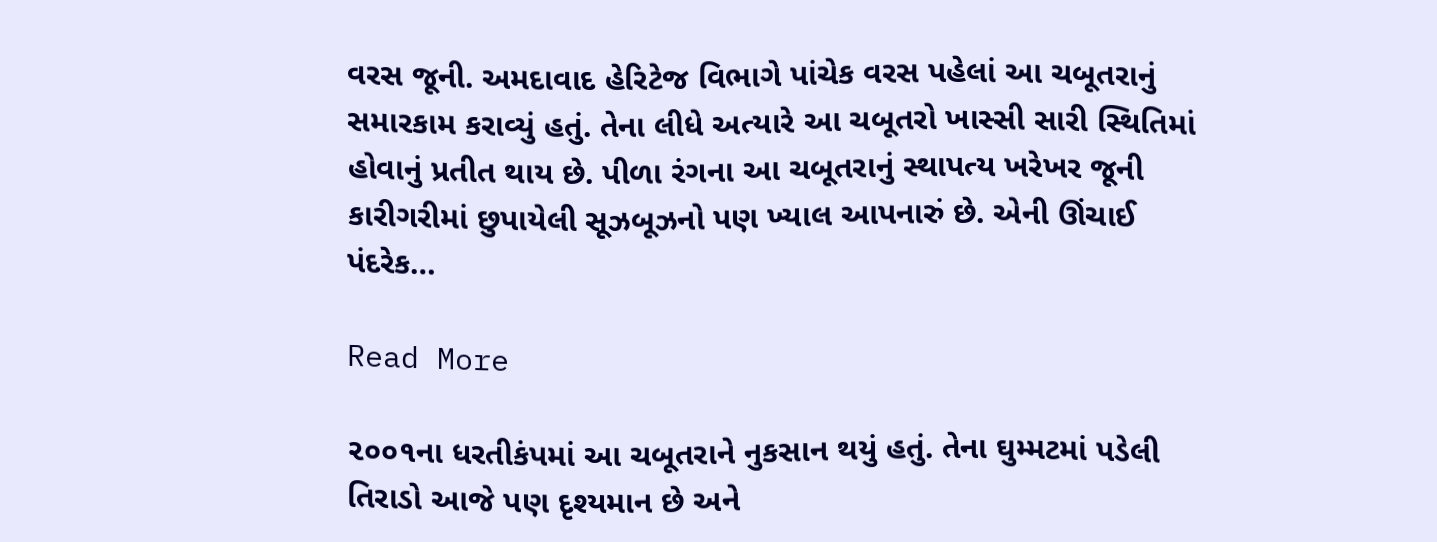વરસ જૂની. અમદાવાદ હેરિટેજ વિભાગે પાંચેક વરસ પહેલાં આ ચબૂતરાનું સમારકામ કરાવ્યું હતું. તેના લીધે અત્યારે આ ચબૂતરો ખાસ્સી સારી સ્થિતિમાં હોવાનું પ્રતીત થાય છે. પીળા રંગના આ ચબૂતરાનું સ્થાપત્ય ખરેખર જૂની કારીગરીમાં છુપાયેલી સૂઝબૂઝનો પણ ખ્યાલ આપનારું છે. એની ઊંચાઈ પંદરેક…

Read More

૨૦૦૧ના ધરતીકંપમાં આ ચબૂતરાને નુકસાન થયું હતું. તેના ઘુમ્મટમાં પડેલી તિરાડો આજે પણ દૃશ્યમાન છે અને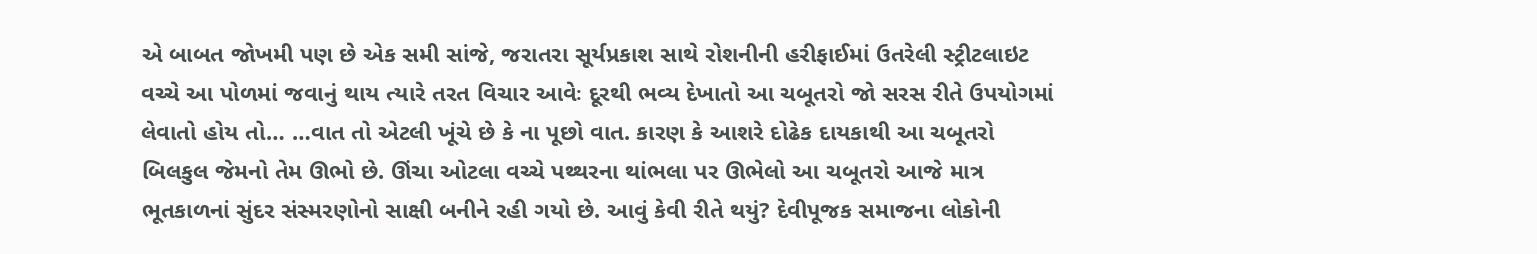એ બાબત જોખમી પણ છે એક સમી સાંજે, જરાતરા સૂર્યપ્રકાશ સાથે રોશનીની હરીફાઈમાં ઉતરેલી સ્ટ્રીટલાઇટ વચ્ચે આ પોળમાં જવાનું થાય ત્યારે તરત વિચાર આવેઃ દૂરથી ભવ્ય દેખાતો આ ચબૂતરો જો સરસ રીતે ઉપયોગમાં લેવાતો હોય તો… …વાત તો એટલી ખૂંચે છે કે ના પૂછો વાત. કારણ કે આશરે દોઢેક દાયકાથી આ ચબૂતરો બિલકુલ જેમનો તેમ ઊભો છે. ઊંચા ઓટલા વચ્ચે પથ્થરના થાંભલા પર ઊભેલો આ ચબૂતરો આજે માત્ર ભૂતકાળનાં સુંદર સંસ્મરણોનો સાક્ષી બનીને રહી ગયો છે. આવું કેવી રીતે થયું? દેવીપૂજક સમાજના લોકોની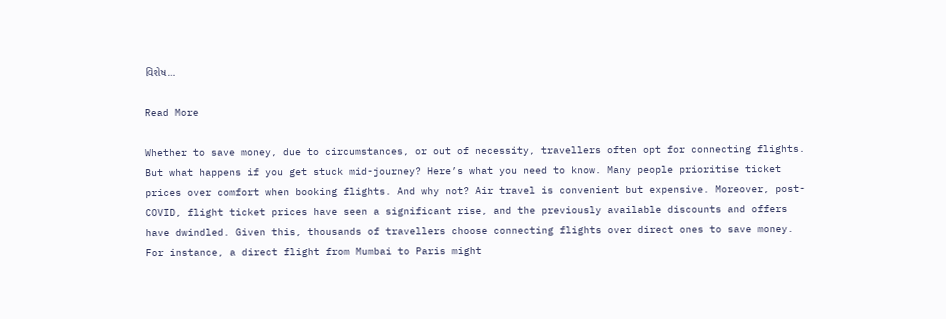વિશેષ…

Read More

Whether to save money, due to circumstances, or out of necessity, travellers often opt for connecting flights. But what happens if you get stuck mid-journey? Here’s what you need to know. Many people prioritise ticket prices over comfort when booking flights. And why not? Air travel is convenient but expensive. Moreover, post-COVID, flight ticket prices have seen a significant rise, and the previously available discounts and offers have dwindled. Given this, thousands of travellers choose connecting flights over direct ones to save money. For instance, a direct flight from Mumbai to Paris might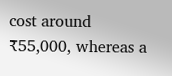cost around ₹55,000, whereas a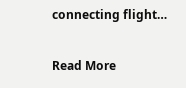connecting flight…

Read More